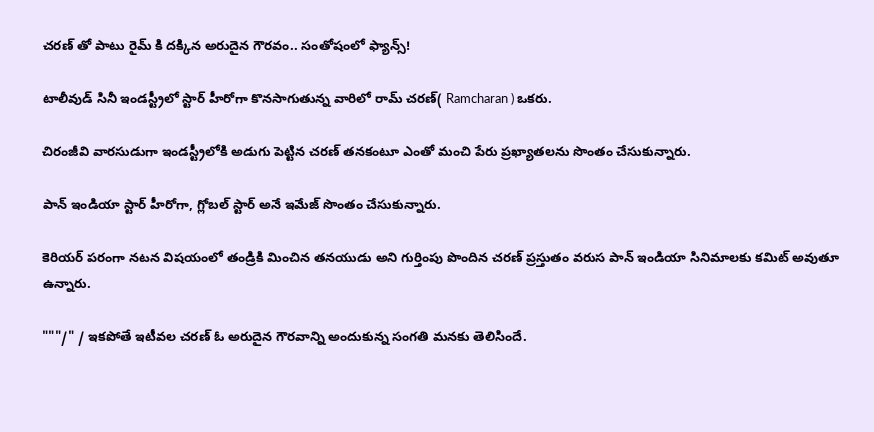చరణ్ తో పాటు రైమ్ కి దక్కిన అరుదైన గౌరవం.. సంతోషంలో ఫ్యాన్స్!

టాలీవుడ్ సినీ ఇండస్ట్రీలో స్టార్ హీరోగా కొనసాగుతున్న వారిలో రామ్ చరణ్( Ramcharan ) ఒకరు.

చిరంజీవి వారసుడుగా ఇండస్ట్రీలోకి అడుగు పెట్టిన చరణ్ తనకంటూ ఎంతో మంచి పేరు ప్రఖ్యాతలను సొంతం చేసుకున్నారు.

పాన్ ఇండియా స్టార్ హీరోగా, గ్లోబల్ స్టార్ అనే ఇమేజ్ సొంతం చేసుకున్నారు.

కెరియర్ పరంగా నటన విషయంలో తండ్రికి మించిన తనయుడు అని గుర్తింపు పొందిన చరణ్ ప్రస్తుతం వరుస పాన్ ఇండియా సినిమాలకు కమిట్ అవుతూ ఉన్నారు.

"""/" / ఇకపోతే ఇటీవల చరణ్ ఓ అరుదైన గౌరవాన్ని అందుకున్న సంగతి మనకు తెలిసిందే.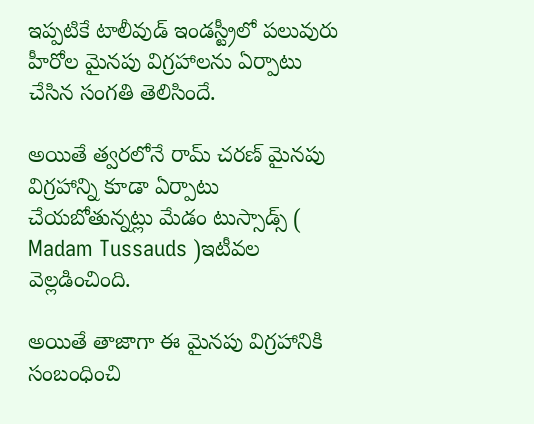ఇప్పటికే టాలీవుడ్ ఇండస్ట్రీలో పలువురు హీరోల మైనపు విగ్రహాలను ఏర్పాటు చేసిన సంగతి తెలిసిందే.

అయితే త్వరలోనే రామ్ చరణ్ మైనపు విగ్రహాన్ని కూడా ఏర్పాటు చేయబోతున్నట్లు మేడం టుస్సాడ్స్ ( Madam Tussauds )ఇటీవల వెల్లడించింది.

అయితే తాజాగా ఈ మైనపు విగ్రహానికి సంబంధించి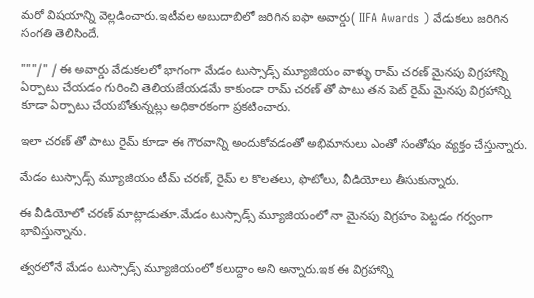మరో విషయాన్ని వెల్లడించారు.ఇటీవల అబుదాబిలో జరిగిన ఐఫా అవార్డు( IIFA Awards ) వేడుకలు జరిగిన సంగతి తెలిసిందే.

"""/" / ఈ అవార్డు వేడుకలలో భాగంగా మేడం టుస్సాడ్స్ మ్యూజియం వాళ్ళు రామ్ చరణ్ మైనపు విగ్రహాన్ని ఏర్పాటు చేయడం గురించి తెలియజేయడమే కాకుండా రామ్ చరణ్ తో పాటు తన పెట్ రైమ్ మైనపు విగ్రహాన్ని కూడా ఏర్పాటు చేయబోతున్నట్లు అధికారకంగా ప్రకటించారు.

ఇలా చరణ్ తో పాటు రైమ్ కూడా ఈ గౌరవాన్ని అందుకోవడంతో అభిమానులు ఎంతో సంతోషం వ్యక్తం చేస్తున్నారు.

మేడం టుస్సాడ్స్ మ్యూజియం టీమ్ చరణ్, రైమ్ ల కొలతలు, ఫొటోలు, వీడియోలు తీసుకున్నారు.

ఈ వీడియోలో చరణ్ మాట్లాడుతూ.మేడం టుస్సాడ్స్ మ్యూజియంలో నా మైనపు విగ్రహం పెట్టడం గర్వంగా భావిస్తున్నాను.

త్వరలోనే మేడం టుస్సాడ్స్ మ్యూజియంలో కలుద్దాం అని అన్నారు.ఇక ఈ విగ్రహాన్ని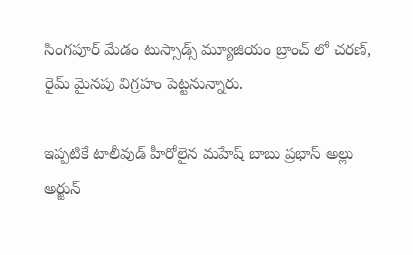సింగపూర్ మేడం టుస్సాడ్స్ మ్యూజియం బ్రాంచ్ లో చరణ్, రైమ్ మైనపు విగ్రహం పెట్టనున్నారు.

ఇప్పటికే టాలీవుడ్ హీరోలైన మహేష్ బాబు ప్రభాస్ అల్లు అర్జున్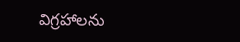విగ్రహాలను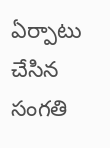ఏర్పాటు చేసిన సంగతి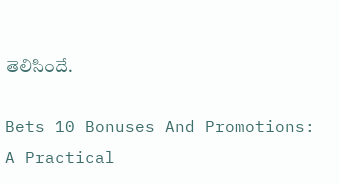తెలిసిందే.

Bets 10 Bonuses And Promotions: A Practical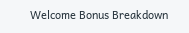Welcome Bonus Breakdown